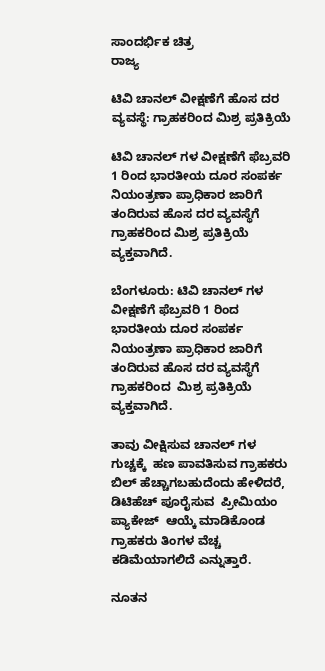ಸಾಂದರ್ಭಿಕ ಚಿತ್ರ
ರಾಜ್ಯ

ಟಿವಿ ಚಾನಲ್ ವೀಕ್ಷಣೆಗೆ ಹೊಸ ದರ ವ್ಯವಸ್ಥೆ: ಗ್ರಾಹಕರಿಂದ ಮಿಶ್ರ ಪ್ರತಿಕ್ರಿಯೆ

ಟಿವಿ ಚಾನಲ್ ಗಳ ವೀಕ್ಷಣೆಗೆ ಫೆಬ್ರವರಿ 1 ರಿಂದ ಭಾರತೀಯ ದೂರ ಸಂಪರ್ಕ ನಿಯಂತ್ರಣಾ ಪ್ರಾಧಿಕಾರ ಜಾರಿಗೆ ತಂದಿರುವ ಹೊಸ ದರ ವ್ಯವಸ್ಥೆಗೆ ಗ್ರಾಹಕರಿಂದ ಮಿಶ್ರ ಪ್ರತಿಕ್ರಿಯೆ ವ್ಯಕ್ತವಾಗಿದೆ.

ಬೆಂಗಳೂರು: ಟಿವಿ ಚಾನಲ್ ಗಳ ವೀಕ್ಷಣೆಗೆ ಫೆಬ್ರವರಿ 1 ರಿಂದ ಭಾರತೀಯ ದೂರ ಸಂಪರ್ಕ ನಿಯಂತ್ರಣಾ ಪ್ರಾಧಿಕಾರ ಜಾರಿಗೆ ತಂದಿರುವ ಹೊಸ ದರ ವ್ಯವಸ್ಥೆಗೆ ಗ್ರಾಹಕರಿಂದ  ಮಿಶ್ರ ಪ್ರತಿಕ್ರಿಯೆ ವ್ಯಕ್ತವಾಗಿದೆ.

ತಾವು ವೀಕ್ಷಿಸುವ ಚಾನಲ್ ಗಳ ಗುಚ್ಚಕ್ಕೆ  ಹಣ ಪಾವತಿಸುವ ಗ್ರಾಹಕರು  ಬಿಲ್ ಹೆಚ್ಚಾಗಬಹುದೆಂದು ಹೇಳಿದರೆ, ಡಿಟಿಹೆಚ್ ಪೂರೈಸುವ  ಪ್ರೀಮಿಯಂ ಪ್ಯಾಕೇಜ್  ಆಯ್ಕೆ ಮಾಡಿಕೊಂಡ  ಗ್ರಾಹಕರು ತಿಂಗಳ ವೆಚ್ಚ ಕಡಿಮೆಯಾಗಲಿದೆ ಎನ್ನುತ್ತಾರೆ.

ನೂತನ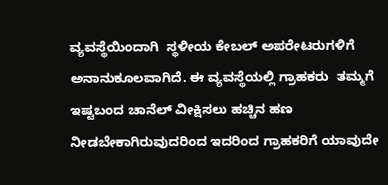ವ್ಯವಸ್ಥೆಯಿಂದಾಗಿ  ಸ್ಥಳೀಯ ಕೇಬಲ್ ಅಪರೇಟರುಗಳಿಗೆ ಅನಾನುಕೂಲವಾಗಿದೆ. ಈ ವ್ಯವಸ್ಥೆಯಲ್ಲಿ ಗ್ರಾಹಕರು  ತಮ್ಮಗೆ ಇಷ್ಟಬಂದ ಚಾನೆಲ್ ವೀಕ್ಷಿಸಲು ಹಚ್ಚಿನ ಹಣ ನೀಡಬೇಕಾಗಿರುವುದರಿಂದ ಇದರಿಂದ ಗ್ರಾಹಕರಿಗೆ ಯಾವುದೇ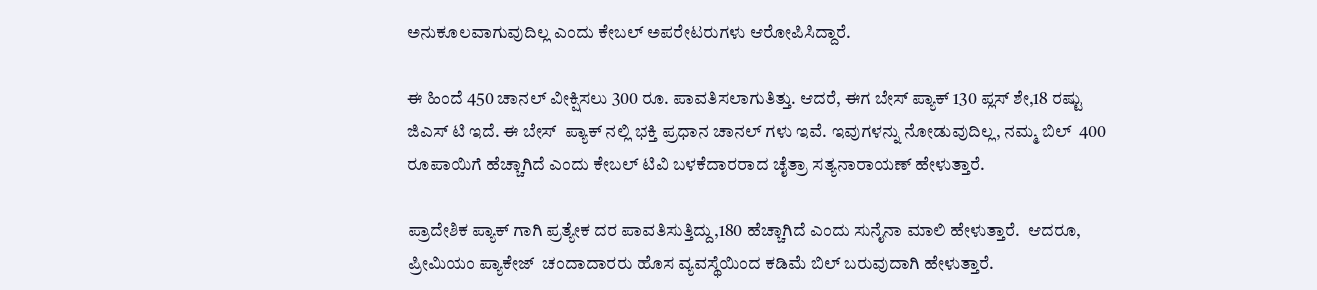ಅನುಕೂಲವಾಗುವುದಿಲ್ಲ ಎಂದು ಕೇಬಲ್ ಅಪರೇಟರುಗಳು ಆರೋಪಿಸಿದ್ದಾರೆ.

ಈ ಹಿಂದೆ 450 ಚಾನಲ್ ವೀಕ್ಷಿಸಲು 300 ರೂ. ಪಾವತಿಸಲಾಗುತಿತ್ತು. ಆದರೆ, ಈಗ ಬೇಸ್ ಪ್ಯಾಕ್ 130 ಪ್ಲಸ್ ಶೇ,18 ರಷ್ಟು ಜಿಎಸ್ ಟಿ ಇದೆ. ಈ ಬೇಸ್  ಪ್ಯಾಕ್ ನಲ್ಲಿ ಭಕ್ತಿ ಪ್ರಧಾನ ಚಾನಲ್ ಗಳು ಇವೆ. ಇವುಗಳನ್ನು ನೋಡುವುದಿಲ್ಲ, ನಮ್ಮ ಬಿಲ್  400 ರೂಪಾಯಿಗೆ ಹೆಚ್ಚಾಗಿದೆ ಎಂದು ಕೇಬಲ್ ಟಿವಿ ಬಳಕೆದಾರರಾದ ಚೈತ್ರಾ ಸತ್ಯನಾರಾಯಣ್ ಹೇಳುತ್ತಾರೆ.

ಪ್ರಾದೇಶಿಕ ಪ್ಯಾಕ್ ಗಾಗಿ ಪ್ರತ್ಯೇಕ ದರ ಪಾವತಿಸುತ್ತಿದ್ದು,180 ಹೆಚ್ಚಾಗಿದೆ ಎಂದು ಸುನೈನಾ ಮಾಲಿ ಹೇಳುತ್ತಾರೆ.  ಆದರೂ, ಪ್ರೀಮಿಯಂ ಪ್ಯಾಕೇಜ್  ಚಂದಾದಾರರು ಹೊಸ ವ್ಯವಸ್ಥೆಯಿಂದ ಕಡಿಮೆ ಬಿಲ್ ಬರುವುದಾಗಿ ಹೇಳುತ್ತಾರೆ.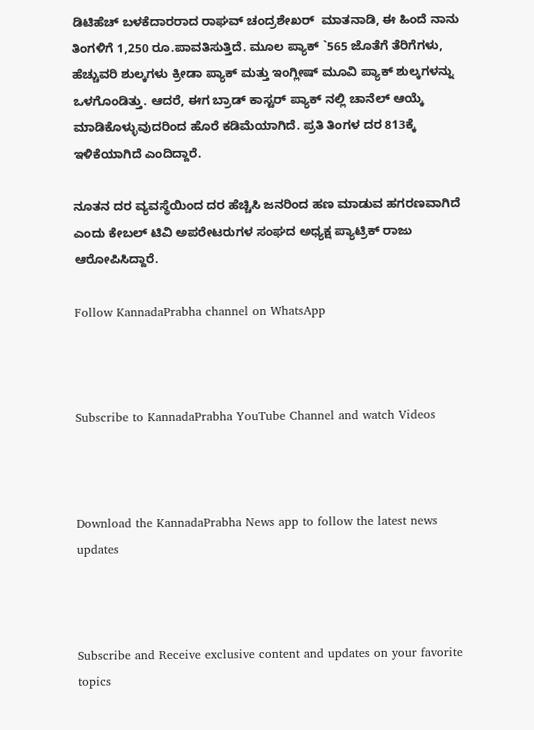ಡಿಟಿಹೆಚ್ ಬಳಕೆದಾರರಾದ ರಾಘವ್ ಚಂದ್ರಶೇಖರ್  ಮಾತನಾಡಿ, ಈ ಹಿಂದೆ ನಾನು ತಿಂಗಳಿಗೆ 1,250 ರೂ.ಪಾವತಿಸುತ್ತಿದೆ. ಮೂಲ ಪ್ಯಾಕ್ `565 ಜೊತೆಗೆ ತೆರಿಗೆಗಳು,  ಹೆಚ್ಚುವರಿ ಶುಲ್ಕಗಳು ಕ್ರೀಡಾ ಪ್ಯಾಕ್ ಮತ್ತು ಇಂಗ್ಲೀಷ್ ಮೂವಿ ಪ್ಯಾಕ್ ಶುಲ್ಕಗಳನ್ನು ಒಳಗೊಂಡಿತ್ತು. ಆದರೆ, ಈಗ ಬ್ರಾಡ್ ಕಾಸ್ಟರ್ ಪ್ಯಾಕ್ ನಲ್ಲಿ ಚಾನೆಲ್ ಆಯ್ಕೆ ಮಾಡಿಕೊಳ್ಳುವುದರಿಂದ ಹೊರೆ ಕಡಿಮೆಯಾಗಿದೆ. ಪ್ರತಿ ತಿಂಗಳ ದರ 813ಕ್ಕೆ ಇಳಿಕೆಯಾಗಿದೆ ಎಂದಿದ್ದಾರೆ.

ನೂತನ ದರ ವ್ಯವಸ್ಥೆಯಿಂದ ದರ ಹೆಚ್ಚಿಸಿ ಜನರಿಂದ ಹಣ ಮಾಡುವ ಹಗರಣವಾಗಿದೆ ಎಂದು ಕೇಬಲ್ ಟಿವಿ ಅಪರೇಟರುಗಳ ಸಂಘದ ಅಧ್ಯಕ್ಷ ಪ್ಯಾಟ್ರಿಕ್ ರಾಜು ಆರೋಪಿಸಿದ್ದಾರೆ.

Follow KannadaPrabha channel on WhatsApp



Subscribe to KannadaPrabha YouTube Channel and watch Videos



Download the KannadaPrabha News app to follow the latest news updates



Subscribe and Receive exclusive content and updates on your favorite topics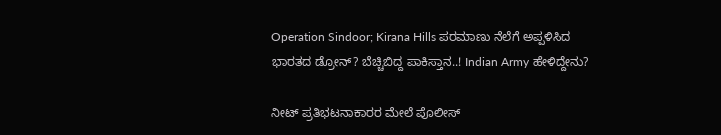Operation Sindoor; Kirana Hills ಪರಮಾಣು ನೆಲೆಗೆ ಅಪ್ಪಳಿಸಿದ ಭಾರತದ ಡ್ರೋನ್? ಬೆಚ್ಚಿಬಿದ್ದ ಪಾಕಿಸ್ತಾನ..! Indian Army ಹೇಳಿದ್ದೇನು?

ನೀಟ್ ಪ್ರತಿಭಟನಾಕಾರರ ಮೇಲೆ ಪೊಲೀಸ್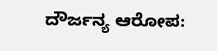ದೌರ್ಜನ್ಯ ಆರೋಪ: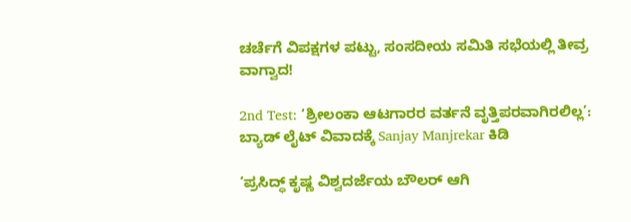ಚರ್ಚೆಗೆ ವಿಪಕ್ಷಗಳ ಪಟ್ಟು, ಸಂಸದೀಯ ಸಮಿತಿ ಸಭೆಯಲ್ಲಿ ತೀವ್ರ ವಾಗ್ವಾದ!

2nd Test: ‘ಶ್ರೀಲಂಕಾ ಆಟಗಾರರ ವರ್ತನೆ ವೃತ್ತಿಪರವಾಗಿರಲಿಲ್ಲ’: ಬ್ಯಾಡ್ ಲೈಟ್ ವಿವಾದಕ್ಕೆ Sanjay Manjrekar ಕಿಡಿ

‘ಪ್ರಸಿದ್ಧ್ ಕೃಷ್ಣ ವಿಶ್ವದರ್ಜೆಯ ಬೌಲರ್ ಆಗಿ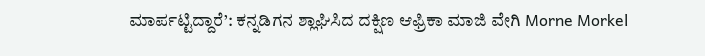ಮಾರ್ಪಟ್ಟಿದ್ದಾರೆ’: ಕನ್ನಡಿಗನ ಶ್ಲಾಘಿಸಿದ ದಕ್ಷಿಣ ಆಫ್ರಿಕಾ ಮಾಜಿ ವೇಗಿ Morne Morkel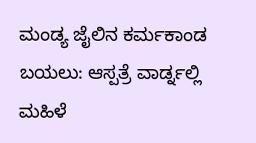ಮಂಡ್ಯ ಜೈಲಿನ ಕರ್ಮಕಾಂಡ ಬಯಲು: ಆಸ್ಪತ್ರೆ ವಾರ್ಡ್ನಲ್ಲಿ ಮಹಿಳೆ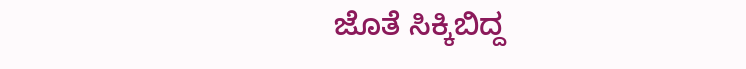ಜೊತೆ ಸಿಕ್ಕಿಬಿದ್ದ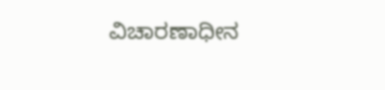ವಿಚಾರಣಾಧೀನ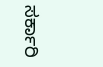ಸರ್ಕಾರಿ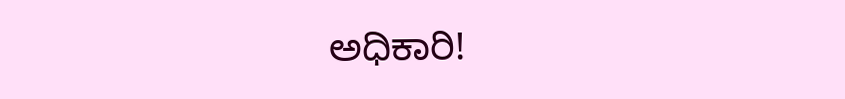ಅಧಿಕಾರಿ!